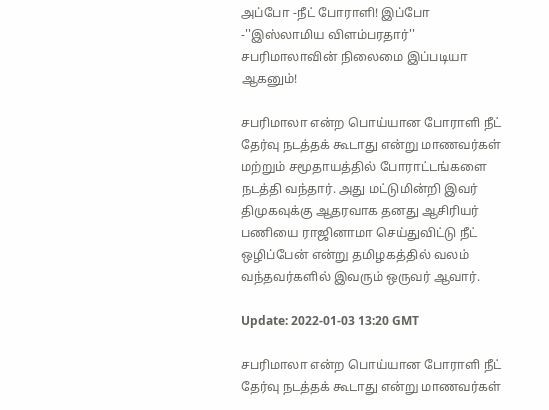அப்போ -நீட் போராளி! இப்போ -''இஸ்லாமிய விளம்பரதார்'' சபரிமாலாவின் நிலைமை இப்படியா ஆகனும்!

சபரிமாலா என்ற பொய்யான போராளி நீட் தேர்வு நடத்தக் கூடாது என்று மாணவர்கள் மற்றும் சமூதாயத்தில் போராட்டங்களை நடத்தி வந்தார். அது மட்டுமின்றி இவர் திமுகவுக்கு ஆதரவாக தனது ஆசிரியர் பணியை ராஜினாமா செய்துவிட்டு நீட் ஒழிப்பேன் என்று தமிழகத்தில் வலம் வந்தவர்களில் இவரும் ஒருவர் ஆவார்.

Update: 2022-01-03 13:20 GMT

சபரிமாலா என்ற பொய்யான போராளி நீட் தேர்வு நடத்தக் கூடாது என்று மாணவர்கள்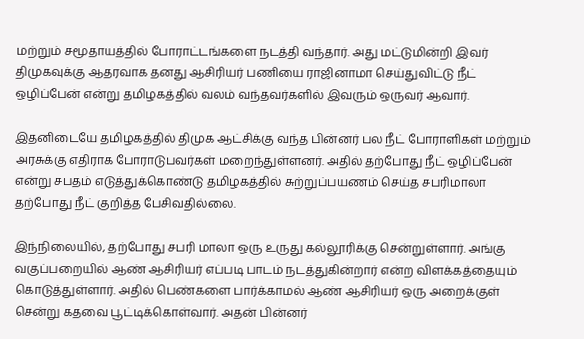மற்றும் சமூதாயத்தில் போராட்டங்களை நடத்தி வந்தார். அது மட்டுமின்றி இவர் திமுகவுக்கு ஆதரவாக தனது ஆசிரியர் பணியை ராஜினாமா செய்துவிட்டு நீட் ஒழிப்பேன் என்று தமிழகத்தில் வலம் வந்தவர்களில் இவரும் ஒருவர் ஆவார்.

இதனிடையே தமிழகத்தில் திமுக ஆட்சிக்கு வந்த பின்னர் பல நீட் போராளிகள் மற்றும் அரசுக்கு எதிராக போராடுபவர்கள் மறைந்துள்ளனர். அதில் தற்போது நீட் ஒழிப்பேன் என்று சபதம் எடுத்துக்கொண்டு தமிழகத்தில் சுற்றுப்பயணம் செய்த சபரிமாலா தற்போது நீட் குறித்த பேசிவதில்லை.

இந்நிலையில், தற்போது சபரி மாலா ஒரு உருது கல்லூரிக்கு சென்றுள்ளார். அங்கு வகுப்பறையில் ஆண் ஆசிரியர் எப்படி பாடம் நடத்துகின்றார் என்ற விளக்கத்தையும் கொடுத்துள்ளார். அதில் பெண்களை பார்க்காமல் ஆண் ஆசிரியர் ஒரு அறைக்குள் சென்று கதவை பூட்டிக்கொள்வார். அதன் பின்னர்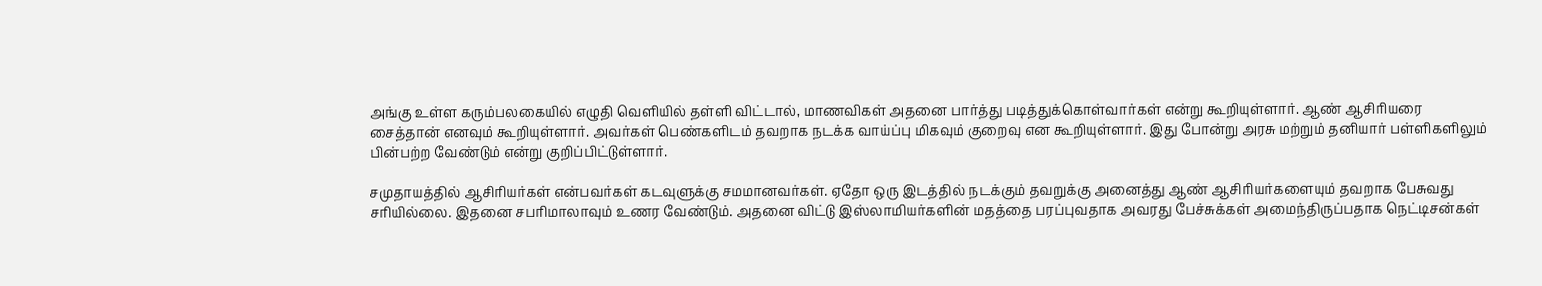அங்கு உள்ள கரும்பலகையில் எழுதி வெளியில் தள்ளி விட்டால், மாணவிகள் அதனை பார்த்து படித்துக்கொள்வார்கள் என்று கூறியுள்ளார். ஆண் ஆசிரியரை சைத்தான் எனவும் கூறியுள்ளார். அவர்கள் பெண்களிடம் தவறாக நடக்க வாய்ப்பு மிகவும் குறைவு என கூறியுள்ளார். இது போன்று அரசு மற்றும் தனியார் பள்ளிகளிலும் பின்பற்ற வேண்டும் என்று குறிப்பிட்டுள்ளார்.

சமுதாயத்தில் ஆசிரியர்கள் என்பவர்கள் கடவுளுக்கு சமமானவர்கள். ஏதோ ஒரு இடத்தில் நடக்கும் தவறுக்கு அனைத்து ஆண் ஆசிரியர்களையும் தவறாக பேசுவது சரியில்லை. இதனை சபரிமாலாவும் உணர வேண்டும். அதனை விட்டு இஸ்லாமியர்களின் மதத்தை பரப்புவதாக அவரது பேச்சுக்கள் அமைந்திருப்பதாக நெட்டிசன்கள்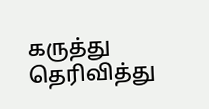கருத்து தெரிவித்து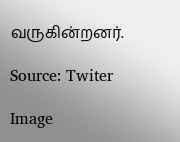வருகின்றனர்.

Source: Twiter

Image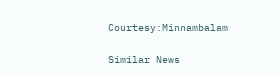Courtesy:Minnambalam

Similar News